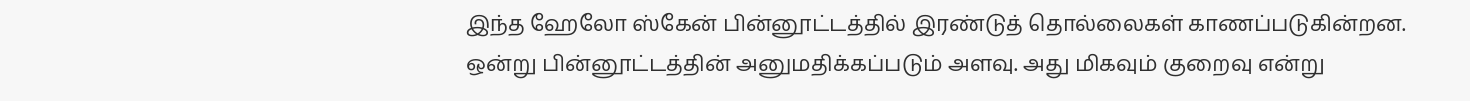இந்த ஹேலோ ஸ்கேன் பின்னூட்டத்தில் இரண்டுத் தொல்லைகள் காணப்படுகின்றன.
ஒன்று பின்னூட்டத்தின் அனுமதிக்கப்படும் அளவு. அது மிகவும் குறைவு என்று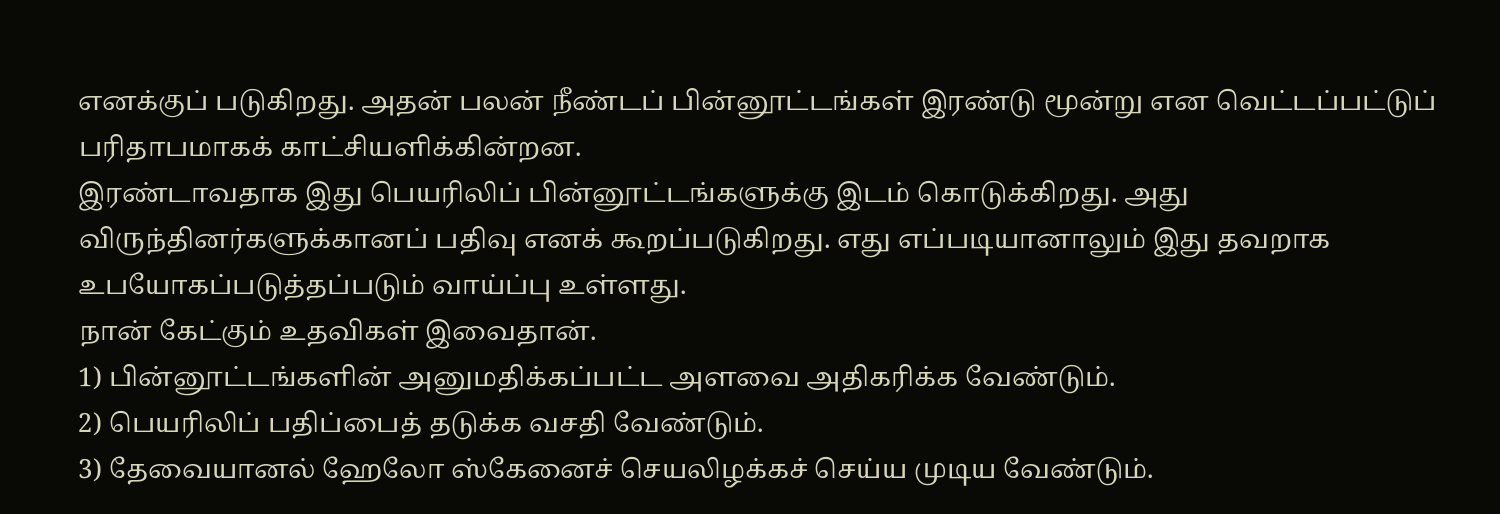எனக்குப் படுகிறது. அதன் பலன் நீண்டப் பின்னூட்டங்கள் இரண்டு மூன்று என வெட்டப்பட்டுப் பரிதாபமாகக் காட்சியளிக்கின்றன.
இரண்டாவதாக இது பெயரிலிப் பின்னூட்டங்களுக்கு இடம் கொடுக்கிறது. அது விருந்தினர்களுக்கானப் பதிவு எனக் கூறப்படுகிறது. எது எப்படியானாலும் இது தவறாக உபயோகப்படுத்தப்படும் வாய்ப்பு உள்ளது.
நான் கேட்கும் உதவிகள் இவைதான்.
1) பின்னூட்டங்களின் அனுமதிக்கப்பட்ட அளவை அதிகரிக்க வேண்டும்.
2) பெயரிலிப் பதிப்பைத் தடுக்க வசதி வேண்டும்.
3) தேவையானல் ஹேலோ ஸ்கேனைச் செயலிழக்கச் செய்ய முடிய வேண்டும்.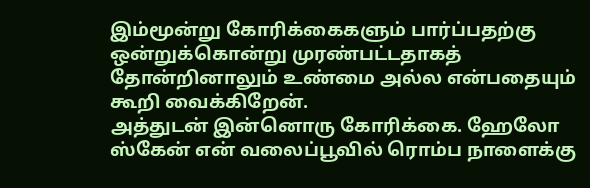இம்மூன்று கோரிக்கைகளும் பார்ப்பதற்கு ஒன்றுக்கொன்று முரண்பட்டதாகத் தோன்றினாலும் உண்மை அல்ல என்பதையும் கூறி வைக்கிறேன்.
அத்துடன் இன்னொரு கோரிக்கை. ஹேலோ ஸ்கேன் என் வலைப்பூவில் ரொம்ப நாளைக்கு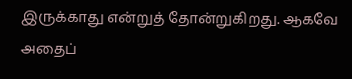இருக்காது என்றுத் தோன்றுகிறது. ஆகவே அதைப்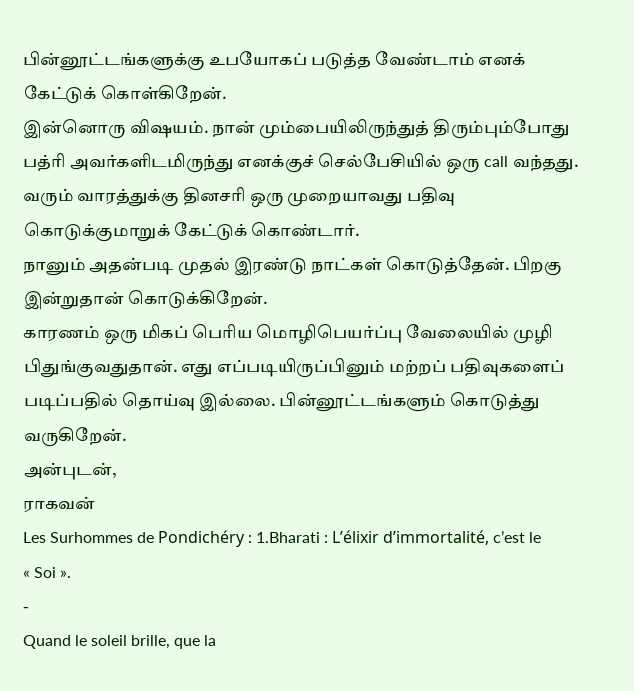பின்னூட்டங்களுக்கு உபயோகப் படுத்த வேண்டாம் எனக் கேட்டுக் கொள்கிறேன்.
இன்னொரு விஷயம். நான் மும்பையிலிருந்துத் திரும்பும்போது பத்ரி அவர்களிடமிருந்து எனக்குச் செல்பேசியில் ஒரு call வந்தது. வரும் வாரத்துக்கு தினசரி ஒரு முறையாவது பதிவு கொடுக்குமாறுக் கேட்டுக் கொண்டார்.
நானும் அதன்படி முதல் இரண்டு நாட்கள் கொடுத்தேன். பிறகு இன்றுதான் கொடுக்கிறேன்.
காரணம் ஒரு மிகப் பெரிய மொழிபெயர்ப்பு வேலையில் முழி பிதுங்குவதுதான். எது எப்படியிருப்பினும் மற்றப் பதிவுகளைப் படிப்பதில் தொய்வு இல்லை. பின்னூட்டங்களும் கொடுத்து வருகிறேன்.
அன்புடன்,
ராகவன்
Les Surhommes de Pondichéry : 1.Bharati : L’élixir d’immortalité, c’est le
« Soi ».
-
Quand le soleil brille, que la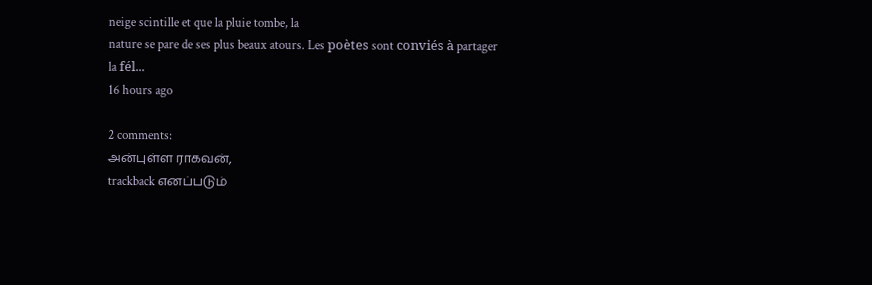neige scintille et que la pluie tombe, la
nature se pare de ses plus beaux atours. Les poètes sont conviés à partager
la fél...
16 hours ago

2 comments:
அன்புள்ள ராகவன்,
trackback எனப்படும்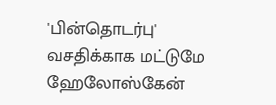'பின்தொடர்பு' வசதிக்காக மட்டுமே ஹேலோஸ்கேன்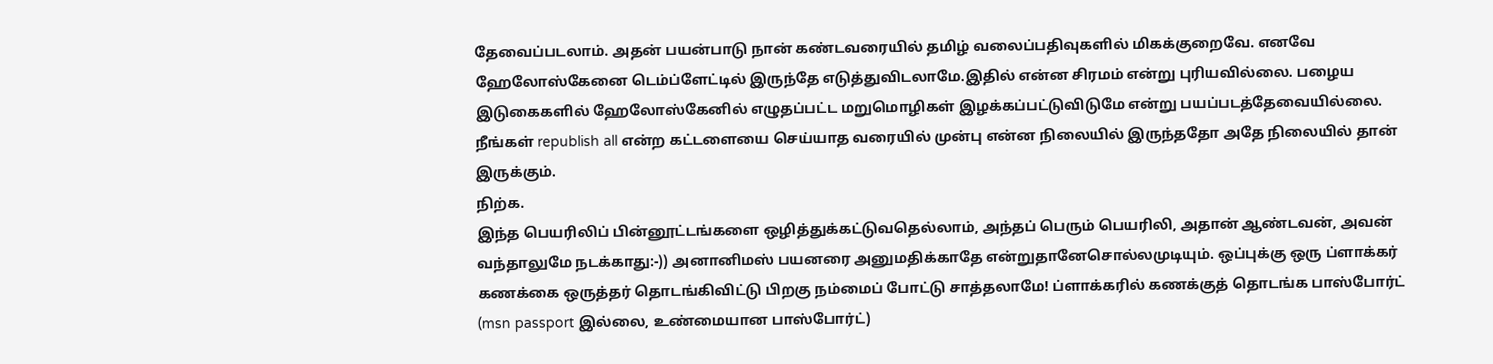தேவைப்படலாம். அதன் பயன்பாடு நான் கண்டவரையில் தமிழ் வலைப்பதிவுகளில் மிகக்குறைவே. எனவே ஹேலோஸ்கேனை டெம்ப்ளேட்டில் இருந்தே எடுத்துவிடலாமே.இதில் என்ன சிரமம் என்று புரியவில்லை. பழைய இடுகைகளில் ஹேலோஸ்கேனில் எழுதப்பட்ட மறுமொழிகள் இழக்கப்பட்டுவிடுமே என்று பயப்படத்தேவையில்லை. நீங்கள் republish all என்ற கட்டளையை செய்யாத வரையில் முன்பு என்ன நிலையில் இருந்ததோ அதே நிலையில் தான் இருக்கும்.
நிற்க.
இந்த பெயரிலிப் பின்னூட்டங்களை ஒழித்துக்கட்டுவதெல்லாம், அந்தப் பெரும் பெயரிலி, அதான் ஆண்டவன், அவன் வந்தாலுமே நடக்காது:-)) அனானிமஸ் பயனரை அனுமதிக்காதே என்றுதானேசொல்லமுடியும். ஒப்புக்கு ஒரு ப்ளாக்கர் கணக்கை ஒருத்தர் தொடங்கிவிட்டு பிறகு நம்மைப் போட்டு சாத்தலாமே! ப்ளாக்கரில் கணக்குத் தொடங்க பாஸ்போர்ட் (msn passport இல்லை, உண்மையான பாஸ்போர்ட்)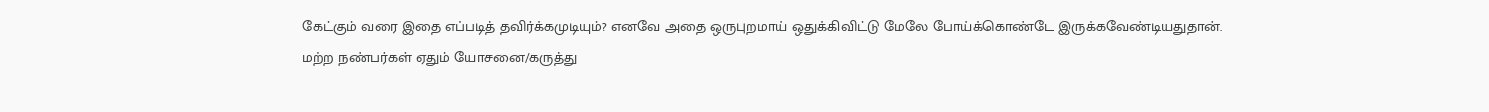கேட்கும் வரை இதை எப்படித் தவிர்க்கமுடியும்? எனவே அதை ஒருபுறமாய் ஒதுக்கிவிட்டு மேலே போய்க்கொண்டே இருக்கவேண்டியதுதான்.
மற்ற நண்பர்கள் ஏதும் யோசனை/கருத்து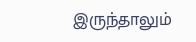இருந்தாலும்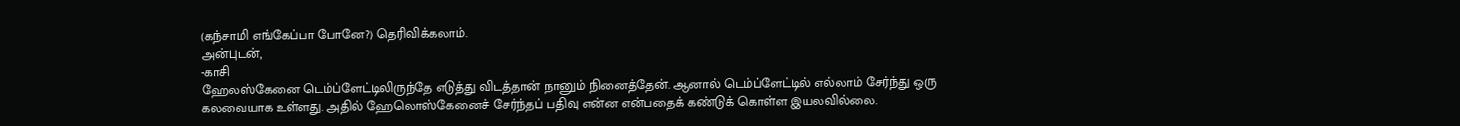(கந்சாமி எங்கேப்பா போனே?) தெரிவிக்கலாம்.
அன்புடன்,
-காசி
ஹேலஸ்கேனை டெம்ப்ளேட்டிலிருந்தே எடுத்து விடத்தான் நானும் நினைத்தேன். ஆனால் டெம்ப்ளேட்டில் எல்லாம் சேர்ந்து ஒரு கலவையாக உள்ளது. அதில் ஹேலொஸ்கேனைச் சேர்ந்தப் பதிவு என்ன என்பதைக் கண்டுக் கொள்ள இயலவில்லை.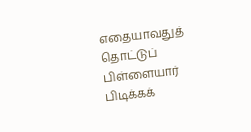எதையாவதுத் தொட்டுப் பிள்ளையார் பிடிக்கக்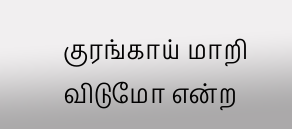குரங்காய் மாறி விடுமோ என்ற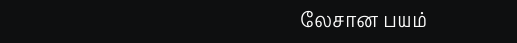லேசான பயம்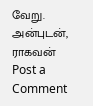வேறு.
அன்புடன்,
ராகவன்
Post a Comment